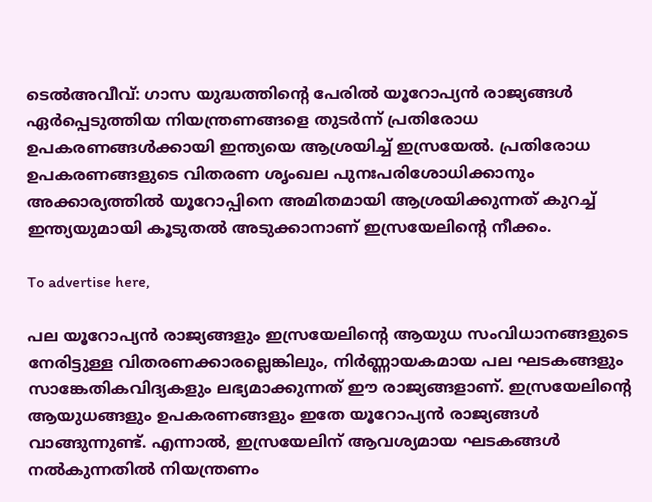ടെൽഅവീവ്: ഗാസ യുദ്ധത്തിന്റെ പേരിൽ യൂറോപ്യൻ രാജ്യങ്ങൾ ഏർപ്പെടുത്തിയ നിയന്ത്രണങ്ങളെ തുടർന്ന് പ്രതിരോധ ഉപകരണങ്ങൾക്കായി ഇന്ത്യയെ ആശ്രയിച്ച് ഇസ്രയേൽ. പ്രതിരോധ ഉപകരണങ്ങളുടെ വിതരണ ശൃംഖല പുനഃപരിശോധിക്കാനും അക്കാര്യത്തിൽ യൂറോപ്പിനെ അമിതമായി ആശ്രയിക്കുന്നത് കുറച്ച് ഇന്ത്യയുമായി കൂടുതൽ അടുക്കാനാണ് ഇസ്രയേലിന്റെ നീക്കം.

To advertise here,

പല യൂറോപ്യൻ രാജ്യങ്ങളും ഇസ്രയേലിന്റെ ആയുധ സംവിധാനങ്ങളുടെ നേരിട്ടുള്ള വിതരണക്കാരല്ലെങ്കിലും, നിർണ്ണായകമായ പല ഘടകങ്ങളും സാങ്കേതികവിദ്യകളും ലഭ്യമാക്കുന്നത് ഈ രാജ്യങ്ങളാണ്. ഇസ്രയേലിന്റെ ആയുധങ്ങളും ഉപകരണങ്ങളും ഇതേ യൂറോപ്യൻ രാജ്യങ്ങൾ വാങ്ങുന്നുണ്ട്. എന്നാൽ, ഇസ്രയേലിന് ആവശ്യമായ ഘടകങ്ങൾ നൽകുന്നതിൽ നിയന്ത്രണം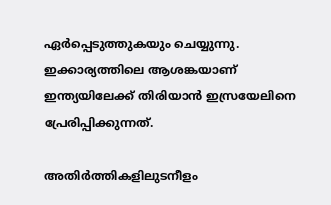ഏർപ്പെടുത്തുകയും ചെയ്യുന്നു. ഇക്കാര്യത്തിലെ ആശങ്കയാണ് ഇന്ത്യയിലേക്ക് തിരിയാൻ ഇസ്രയേലിനെ പ്രേരിപ്പിക്കുന്നത്.

അതിർത്തികളിലുടനീളം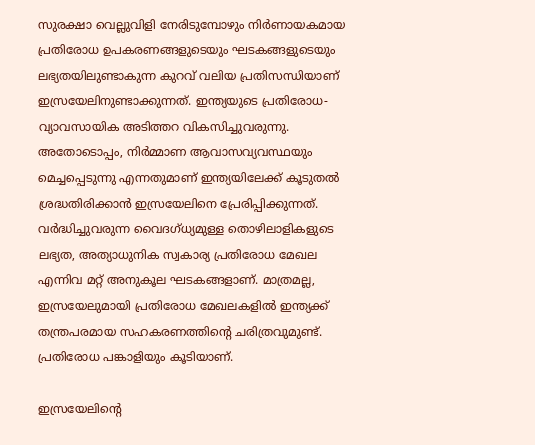സുരക്ഷാ വെല്ലുവിളി നേരിടുമ്പോഴും നിർണായകമായ പ്രതിരോധ ഉപകരണങ്ങളുടെയും ഘടകങ്ങളുടെയും ലഭ്യതയിലുണ്ടാകുന്ന കുറവ് വലിയ പ്രതിസന്ധിയാണ് ഇസ്രയേലിനുണ്ടാക്കുന്നത്. ഇന്ത്യയുടെ പ്രതിരോധ-വ്യാവസായിക അടിത്തറ വികസിച്ചുവരുന്നു. അതോടൊപ്പം, നിർമ്മാണ ആവാസവ്യവസ്ഥയും മെച്ചപ്പെടുന്നു എന്നതുമാണ് ഇന്ത്യയിലേക്ക് കൂടുതൽ ശ്രദ്ധതിരിക്കാൻ ഇസ്രയേലിനെ പ്രേരിപ്പിക്കുന്നത്. വർദ്ധിച്ചുവരുന്ന വൈദഗ്ധ്യമുള്ള തൊഴിലാളികളുടെ ലഭ്യത, അത്യാധുനിക സ്വകാര്യ പ്രതിരോധ മേഖല എന്നിവ മറ്റ് അനുകൂല ഘടകങ്ങളാണ്. മാത്രമല്ല, ഇസ്രയേലുമായി പ്രതിരോധ മേഖലകളിൽ ഇന്ത്യക്ക് തന്ത്രപരമായ സഹകരണത്തിന്റെ ചരിത്രവുമുണ്ട്. പ്രതിരോധ പങ്കാളിയും കൂടിയാണ്.

ഇസ്രയേലിന്റെ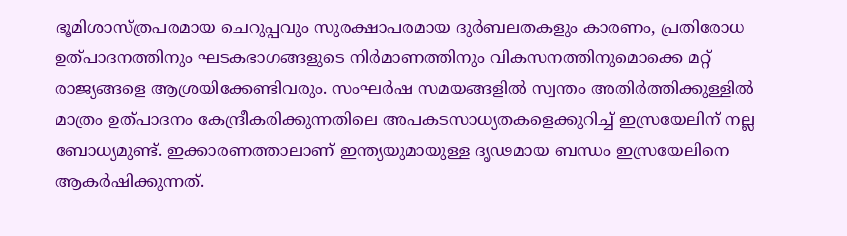ഭൂമിശാസ്ത്രപരമായ ചെറുപ്പവും സുരക്ഷാപരമായ ദുർബലതകളും കാരണം, പ്രതിരോധ ഉത്പാദനത്തിനും ഘടകഭാഗങ്ങളുടെ നിർമാണത്തിനും വികസനത്തിനുമൊക്കെ മറ്റ് രാജ്യങ്ങളെ ആശ്രയിക്കേണ്ടിവരും. സംഘർഷ സമയങ്ങളിൽ സ്വന്തം അതിർത്തിക്കുള്ളിൽ മാത്രം ഉത്പാദനം കേന്ദ്രീകരിക്കുന്നതിലെ അപകടസാധ്യതകളെക്കുറിച്ച് ഇസ്രയേലിന് നല്ല ബോധ്യമുണ്ട്. ഇക്കാരണത്താലാണ് ഇന്ത്യയുമായുള്ള ദൃഢമായ ബന്ധം ഇസ്രയേലിനെ ആകർഷിക്കുന്നത്.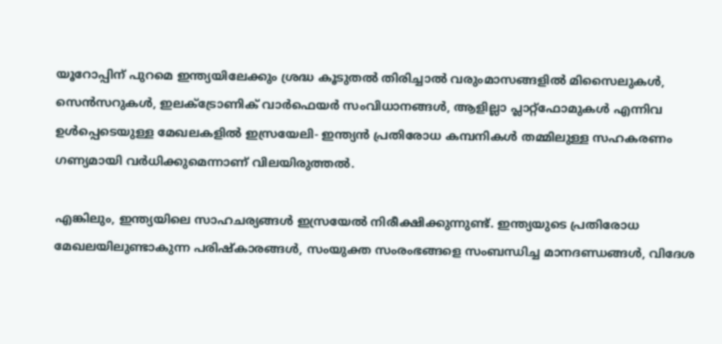യൂറോപ്പിന് പുറമെ ഇന്ത്യയിലേക്കും ശ്രദ്ധ കൂടുതൽ തിരിച്ചാൽ വരുംമാസങ്ങളിൽ മിസൈലുകൾ, സെൻസറുകൾ, ഇലക്ട്രോണിക് വാർഫെയർ സംവിധാനങ്ങൾ, ആളില്ലാ പ്ലാറ്റ്ഫോമുകൾ എന്നിവ ഉൾപ്പെടെയുള്ള മേഖലകളിൽ ഇസ്രയേലി- ഇന്ത്യൻ പ്രതിരോധ കമ്പനികൾ തമ്മിലുള്ള സഹകരണം ഗണ്യമായി വർധിക്കുമെന്നാണ് വിലയിരുത്തൽ.

എങ്കിലും, ഇന്ത്യയിലെ സാഹചര്യങ്ങൾ ഇസ്രയേൽ നിരീക്ഷിക്കുന്നുണ്ട്. ഇന്ത്യയുടെ പ്രതിരോധ മേഖലയിലുണ്ടാകുന്ന പരിഷ്‌കാരങ്ങൾ, സംയുക്ത സംരംഭങ്ങളെ സംബന്ധിച്ച മാനദണ്ഡങ്ങൾ, വിദേശ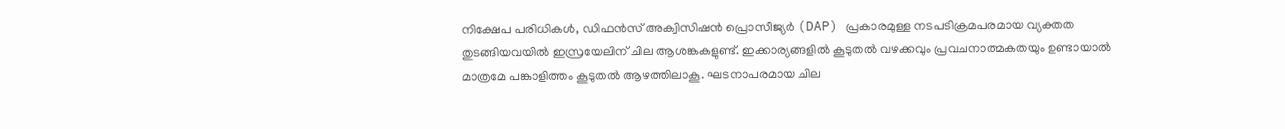നിക്ഷേപ പരിധികൾ, ഡിഫൻസ് അക്വിസിഷൻ പ്രൊസീജ്യർ (DAP) പ്രകാരമുള്ള നടപടിക്രമപരമായ വ്യക്തത തുടങ്ങിയവയിൽ ഇസ്രയേലിന് ചില ആശങ്കകളുണ്ട്. ഇക്കാര്യങ്ങളിൽ കൂടുതൽ വഴക്കവും പ്രവചനാത്മകതയും ഉണ്ടായാൽ മാത്രമേ പങ്കാളിത്തം കൂടുതൽ ആഴത്തിലാകൂ. ഘടനാപരമായ ചില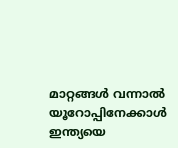മാറ്റങ്ങൾ വന്നാൽ യൂറോപ്പിനേക്കാൾ ഇന്ത്യയെ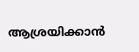ആശ്രയിക്കാൻ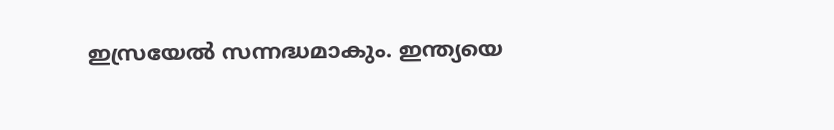ഇസ്രയേൽ സന്നദ്ധമാകും. ഇന്ത്യയെ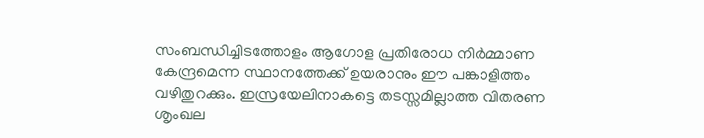സംബന്ധിച്ചിടത്തോളം ആഗോള പ്രതിരോധ നിർമ്മാണ കേന്ദ്രമെന്ന സ്ഥാനത്തേക്ക് ഉയരാനും ഈ പങ്കാളിത്തം വഴിതുറക്കും. ഇസ്രയേലിനാകട്ടെ തടസ്സമില്ലാത്ത വിതരണ ശൃംഖല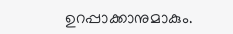ഉറപ്പാക്കാനുമാകും.